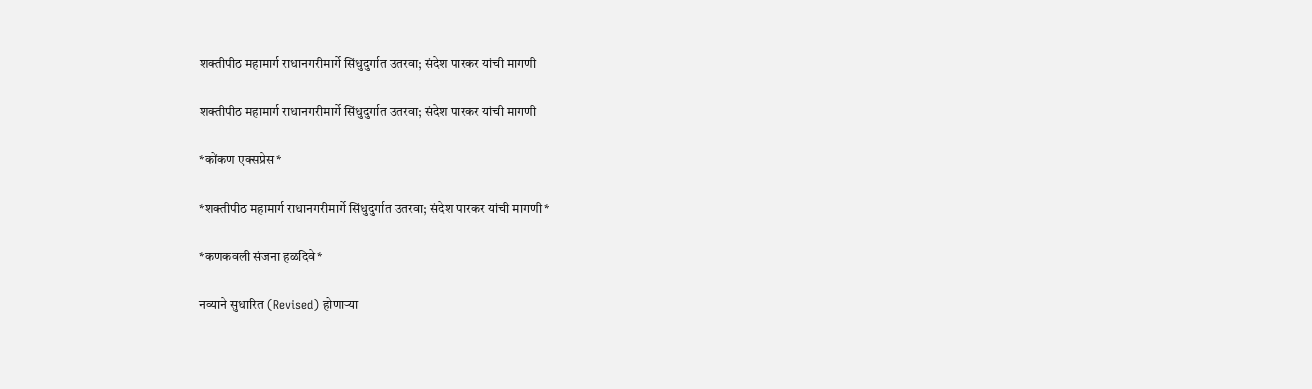शक्तीपीठ महामार्ग राधानगरीमार्गे सिंधुदुर्गात उतरवा; संदेश पारकर यांची मागणी

शक्तीपीठ महामार्ग राधानगरीमार्गे सिंधुदुर्गात उतरवा; संदेश पारकर यांची मागणी

*कोंकण एक्सप्रेस*

*शक्तीपीठ महामार्ग राधानगरीमार्गे सिंधुदुर्गात उतरवा; संदेश पारकर यांची मागणी*

*कणकवली संजना हळदिवे*

नव्याने सुधारित (Revised) होणाऱ्या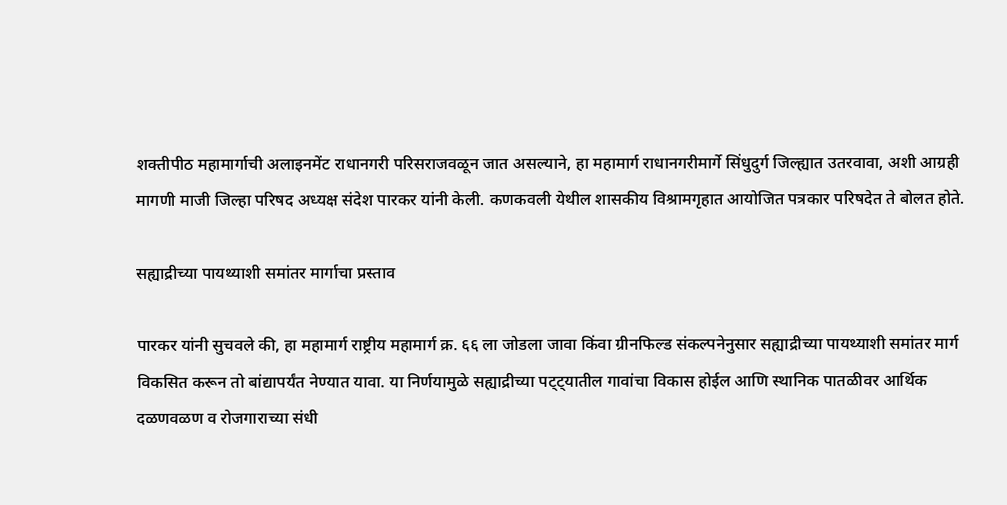शक्तीपीठ महामार्गाची अलाइनमेंट राधानगरी परिसराजवळून जात असल्याने, हा महामार्ग राधानगरीमार्गे सिंधुदुर्ग जिल्ह्यात उतरवावा, अशी आग्रही मागणी माजी जिल्हा परिषद अध्यक्ष संदेश पारकर यांनी केली. कणकवली येथील शासकीय विश्रामगृहात आयोजित पत्रकार परिषदेत ते बोलत होते.

सह्याद्रीच्या पायथ्याशी समांतर मार्गाचा प्रस्ताव

पारकर यांनी सुचवले की, हा महामार्ग राष्ट्रीय महामार्ग क्र. ६६ ला जोडला जावा किंवा ग्रीनफिल्ड संकल्पनेनुसार सह्याद्रीच्या पायथ्याशी समांतर मार्ग विकसित करून तो बांद्यापर्यंत नेण्यात यावा. या निर्णयामुळे सह्याद्रीच्या पट्ट्यातील गावांचा विकास होईल आणि स्थानिक पातळीवर आर्थिक दळणवळण व रोजगाराच्या संधी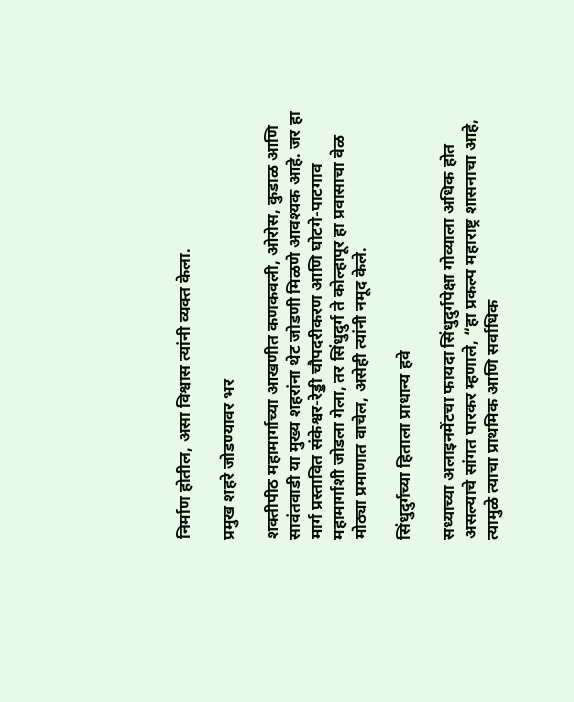निर्माण होतील, असा विश्वास त्यांनी व्यक्त केला.

प्रमुख शहरे जोडण्यावर भर

शक्तीपीठ महामार्गाच्या आखणीत कणकवली, ओरोस, कुडाळ आणि सावंतवाडी या मुख्य शहरांना थेट जोडणी मिळणे आवश्यक आहे. जर हा मार्ग प्रस्तावित संकेश्वर-रेड्डी चौपदरीकरण आणि घोटगे-पाटगाव महामार्गाशी जोडला गेला, तर सिंधुदुर्ग ते कोल्हापूर हा प्रवासाचा वेळ मोठ्या प्रमाणात वाचेल, असेही त्यांनी नमूद केले.

सिंधुदुर्गच्या हिताला प्राधान्य हवे

सध्याच्या अलाइनमेंटचा फायदा सिंधुदुर्गपेक्षा गोव्याला अधिक होत असल्याचे सांगत पारकर म्हणाले, “हा प्रकल्प महाराष्ट्र शासनाचा आहे, त्यामुळे त्याचा प्राथमिक आणि सर्वाधिक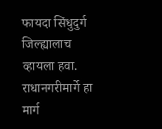फायदा सिंधुदुर्ग जिल्ह्यालाच व्हायला हवा. राधानगरीमार्गे हा मार्ग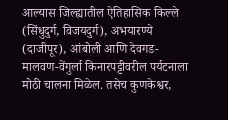आल्यास जिल्ह्यातील ऐतिहासिक किल्ले (सिंधुदुर्ग, विजयदुर्ग), अभयारण्ये (दाजीपूर), आंबोली आणि देवगड-मालवण-वेंगुर्ला किनारपट्टीवरील पर्यटनाला मोठी चालना मिळेल. तसेच कुणकेश्वर,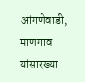आंगणेवाडी, माणगाव यांसारख्या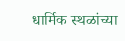धार्मिक स्थळांच्या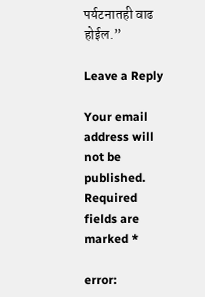पर्यटनातही वाढ होईल.”

Leave a Reply

Your email address will not be published. Required fields are marked *

error: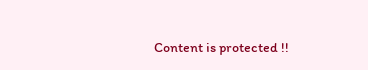Content is protected !!